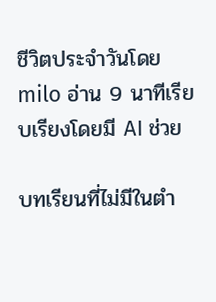ชีวิตประจำวันโดย milo อ่าน 9 นาทีเรียบเรียงโดยมี AI ช่วย

บทเรียนที่ไม่มีในตำ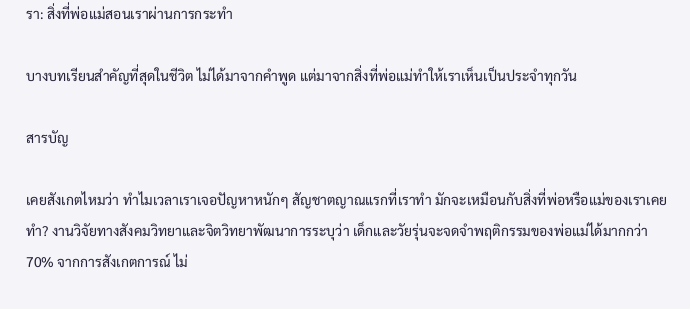รา: สิ่งที่พ่อแม่สอนเราผ่านการกระทำ

บางบทเรียนสำคัญที่สุดในชีวิต ไม่ได้มาจากคำพูด แต่มาจากสิ่งที่พ่อแม่ทำให้เราเห็นเป็นประจำทุกวัน

สารบัญ

เคยสังเกตไหมว่า ทำไมเวลาเราเจอปัญหาหนักๆ สัญชาตญาณแรกที่เราทำ มักจะเหมือนกับสิ่งที่พ่อหรือแม่ของเราเคยทำ? งานวิจัยทางสังคมวิทยาและจิตวิทยาพัฒนาการระบุว่า เด็กและวัยรุ่นจะจดจำพฤติกรรมของพ่อแม่ได้มากกว่า 70% จากการสังเกตการณ์ ไม่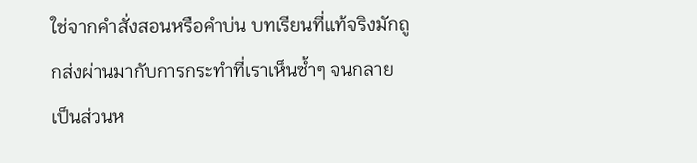ใช่จากคำสั่งสอนหรือคำบ่น บทเรียนที่แท้จริงมักถูกส่งผ่านมากับการกระทำที่เราเห็นซ้ำๆ จนกลายเป็นส่วนห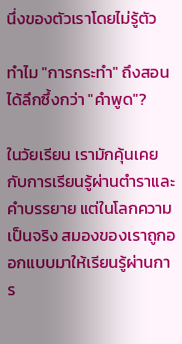นึ่งของตัวเราโดยไม่รู้ตัว

ทำไม "การกระทำ" ถึงสอนได้ลึกซึ้งกว่า "คำพูด"?

ในวัยเรียน เรามักคุ้นเคยกับการเรียนรู้ผ่านตำราและคำบรรยาย แต่ในโลกความเป็นจริง สมองของเราถูกออกแบบมาให้เรียนรู้ผ่านการ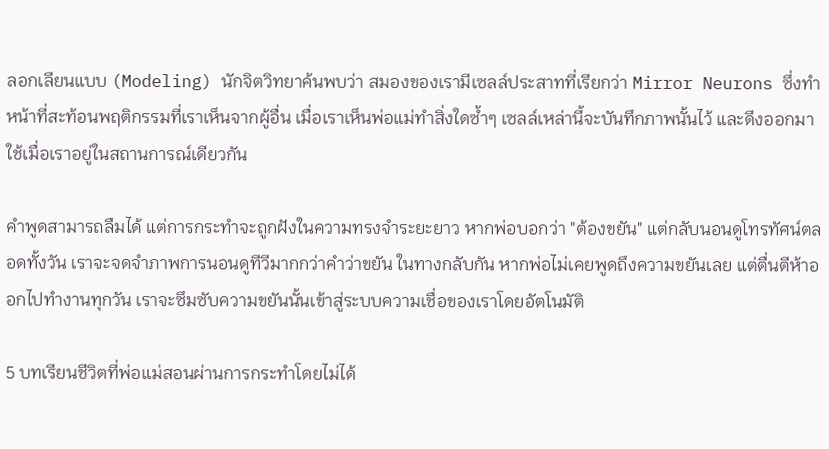ลอกเลียนแบบ (Modeling) นักจิตวิทยาค้นพบว่า สมองของเรามีเซลล์ประสาทที่เรียกว่า Mirror Neurons ซึ่งทำหน้าที่สะท้อนพฤติกรรมที่เราเห็นจากผู้อื่น เมื่อเราเห็นพ่อแม่ทำสิ่งใดซ้ำๆ เซลล์เหล่านี้จะบันทึกภาพนั้นไว้ และดึงออกมาใช้เมื่อเราอยู่ในสถานการณ์เดียวกัน

คำพูดสามารถลืมได้ แต่การกระทำจะถูกฝังในความทรงจำระยะยาว หากพ่อบอกว่า "ต้องขยัน" แต่กลับนอนดูโทรทัศน์ตลอดทั้งวัน เราจะจดจำภาพการนอนดูทีวีมากกว่าคำว่าขยัน ในทางกลับกัน หากพ่อไม่เคยพูดถึงความขยันเลย แต่ตื่นตีห้าออกไปทำงานทุกวัน เราจะซึมซับความขยันนั้นเข้าสู่ระบบความเชื่อของเราโดยอัตโนมัติ

5 บทเรียนชีวิตที่พ่อแม่สอนผ่านการกระทำโดยไม่ได้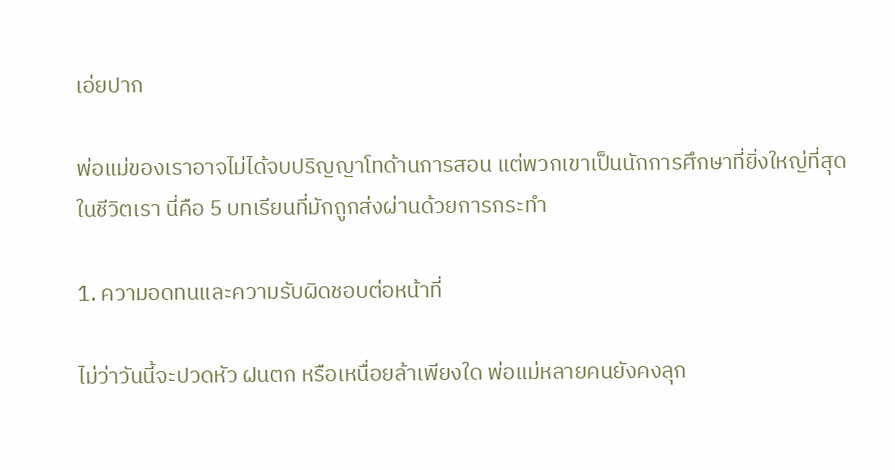เอ่ยปาก

พ่อแม่ของเราอาจไม่ได้จบปริญญาโทด้านการสอน แต่พวกเขาเป็นนักการศึกษาที่ยิ่งใหญ่ที่สุดในชีวิตเรา นี่คือ 5 บทเรียนที่มักถูกส่งผ่านด้วยการกระทำ

1. ความอดทนและความรับผิดชอบต่อหน้าที่

ไม่ว่าวันนี้จะปวดหัว ฝนตก หรือเหนื่อยล้าเพียงใด พ่อแม่หลายคนยังคงลุก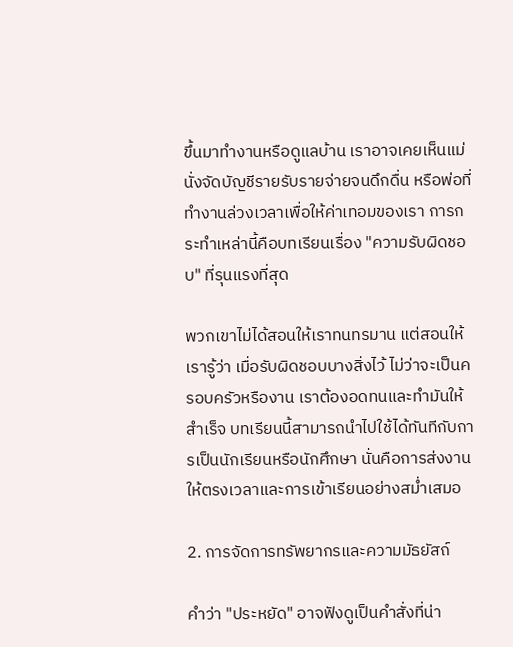ขึ้นมาทำงานหรือดูแลบ้าน เราอาจเคยเห็นแม่นั่งจัดบัญชีรายรับรายจ่ายจนดึกดื่น หรือพ่อที่ทำงานล่วงเวลาเพื่อให้ค่าเทอมของเรา การกระทำเหล่านี้คือบทเรียนเรื่อง "ความรับผิดชอบ" ที่รุนแรงที่สุด

พวกเขาไม่ได้สอนให้เราทนทรมาน แต่สอนให้เรารู้ว่า เมื่อรับผิดชอบบางสิ่งไว้ ไม่ว่าจะเป็นครอบครัวหรืองาน เราต้องอดทนและทำมันให้สำเร็จ บทเรียนนี้สามารถนำไปใช้ได้ทันทีกับการเป็นนักเรียนหรือนักศึกษา นั่นคือการส่งงานให้ตรงเวลาและการเข้าเรียนอย่างสม่ำเสมอ

2. การจัดการทรัพยากรและความมัธยัสถ์

คำว่า "ประหยัด" อาจฟังดูเป็นคำสั่งที่น่า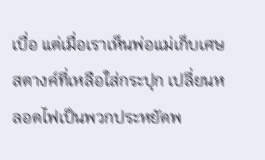เบื่อ แต่เมื่อเราเห็นพ่อแม่เก็บเศษสตางค์ที่เหลือใส่กระปุก เปลี่ยนหลอดไฟเป็นพวกประหยัดพ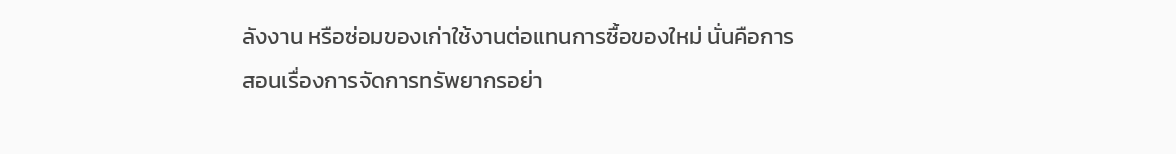ลังงาน หรือซ่อมของเก่าใช้งานต่อแทนการซื้อของใหม่ นั่นคือการสอนเรื่องการจัดการทรัพยากรอย่า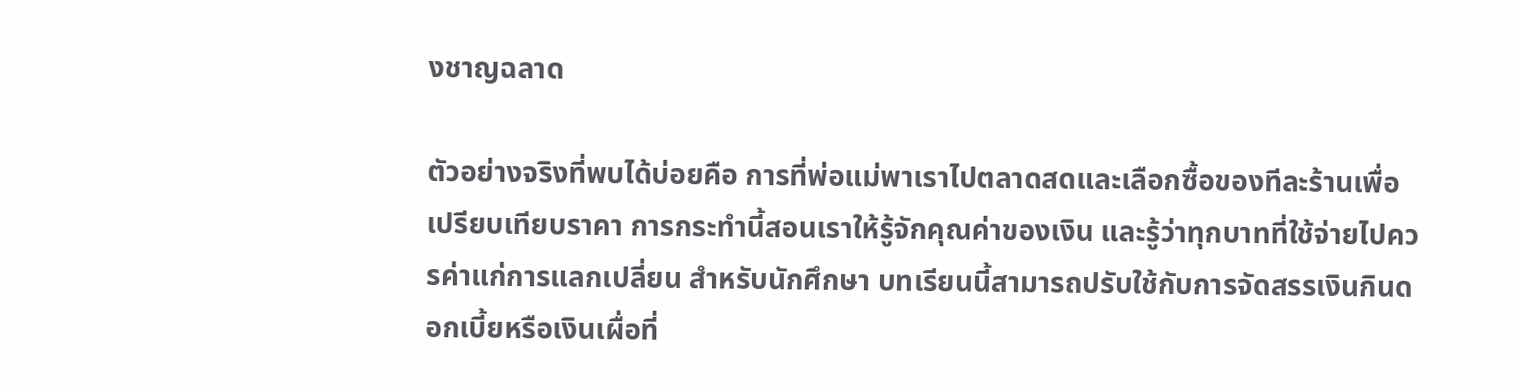งชาญฉลาด

ตัวอย่างจริงที่พบได้บ่อยคือ การที่พ่อแม่พาเราไปตลาดสดและเลือกซื้อของทีละร้านเพื่อเปรียบเทียบราคา การกระทำนี้สอนเราให้รู้จักคุณค่าของเงิน และรู้ว่าทุกบาทที่ใช้จ่ายไปควรค่าแก่การแลกเปลี่ยน สำหรับนักศึกษา บทเรียนนี้สามารถปรับใช้กับการจัดสรรเงินกินดอกเบี้ยหรือเงินเผื่อที่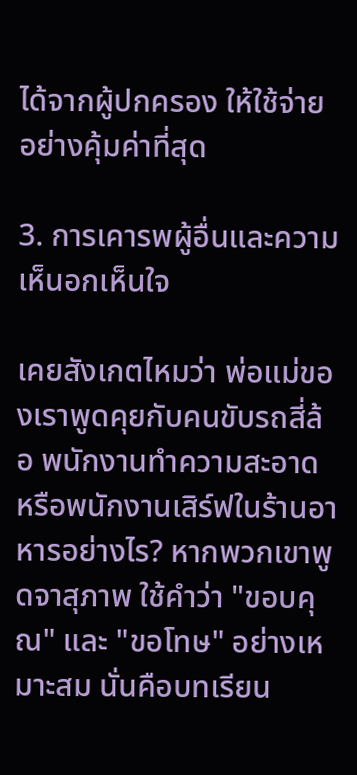ได้จากผู้ปกครอง ให้ใช้จ่ายอย่างคุ้มค่าที่สุด

3. การเคารพผู้อื่นและความเห็นอกเห็นใจ

เคยสังเกตไหมว่า พ่อแม่ของเราพูดคุยกับคนขับรถสี่ล้อ พนักงานทำความสะอาด หรือพนักงานเสิร์ฟในร้านอาหารอย่างไร? หากพวกเขาพูดจาสุภาพ ใช้คำว่า "ขอบคุณ" และ "ขอโทษ" อย่างเหมาะสม นั่นคือบทเรียน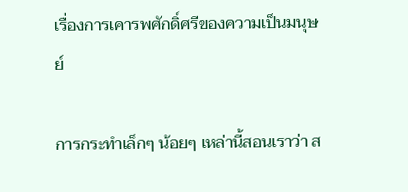เรื่องการเคารพศักดิ์ศรีของความเป็นมนุษย์

การกระทำเล็กๆ น้อยๆ เหล่านี้สอนเราว่า ส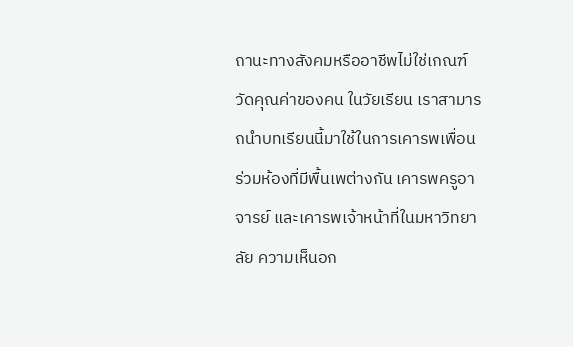ถานะทางสังคมหรืออาชีพไม่ใช่เกณฑ์วัดคุณค่าของคน ในวัยเรียน เราสามารถนำบทเรียนนี้มาใช้ในการเคารพเพื่อนร่วมห้องที่มีพื้นเพต่างกัน เคารพครูอาจารย์ และเคารพเจ้าหน้าที่ในมหาวิทยาลัย ความเห็นอก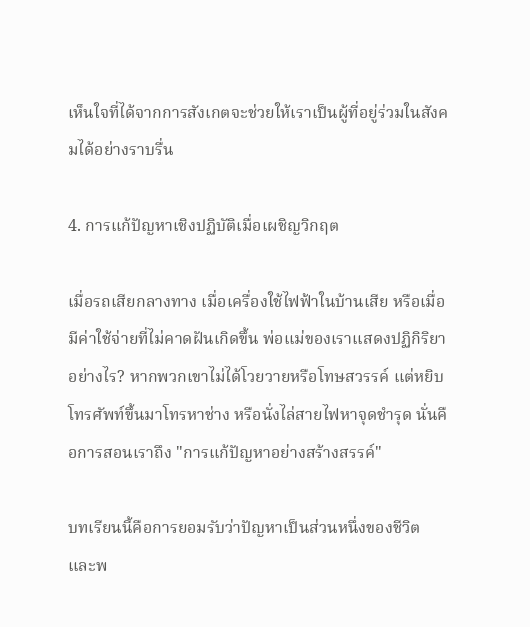เห็นใจที่ได้จากการสังเกตจะช่วยให้เราเป็นผู้ที่อยู่ร่วมในสังคมได้อย่างราบรื่น

4. การแก้ปัญหาเชิงปฏิบัติเมื่อเผชิญวิกฤต

เมื่อรถเสียกลางทาง เมื่อเครื่องใช้ไฟฟ้าในบ้านเสีย หรือเมื่อมีค่าใช้จ่ายที่ไม่คาดฝันเกิดขึ้น พ่อแม่ของเราแสดงปฏิกิริยาอย่างไร? หากพวกเขาไม่ได้โวยวายหรือโทษสวรรค์ แต่หยิบโทรศัพท์ขึ้นมาโทรหาช่าง หรือนั่งไล่สายไฟหาจุดชำรุด นั่นคือการสอนเราถึง "การแก้ปัญหาอย่างสร้างสรรค์"

บทเรียนนี้คือการยอมรับว่าปัญหาเป็นส่วนหนึ่งของชีวิต และพ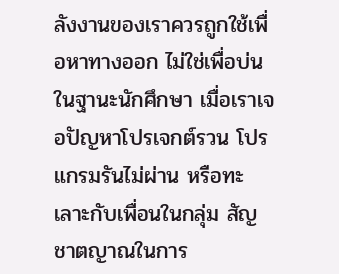ลังงานของเราควรถูกใช้เพื่อหาทางออก ไม่ใช่เพื่อบ่น ในฐานะนักศึกษา เมื่อเราเจอปัญหาโปรเจกต์รวน โปรแกรมรันไม่ผ่าน หรือทะเลาะกับเพื่อนในกลุ่ม สัญชาตญาณในการ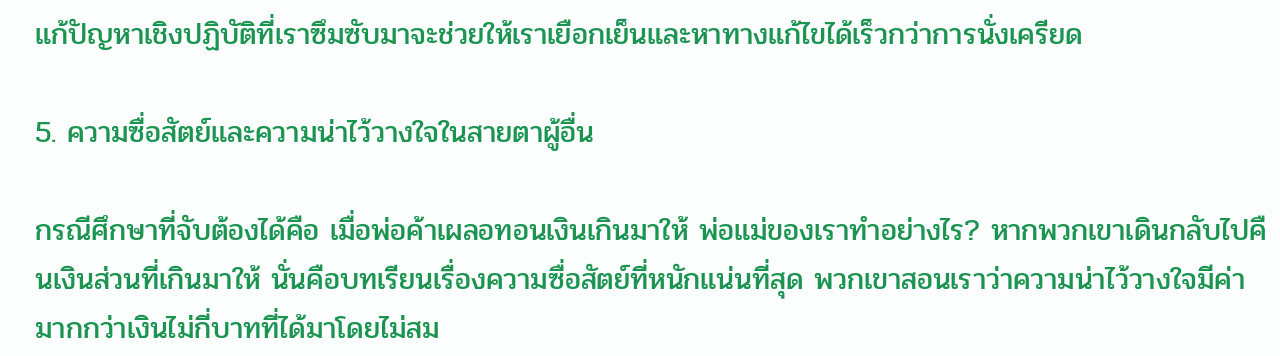แก้ปัญหาเชิงปฏิบัติที่เราซึมซับมาจะช่วยให้เราเยือกเย็นและหาทางแก้ไขได้เร็วกว่าการนั่งเครียด

5. ความซื่อสัตย์และความน่าไว้วางใจในสายตาผู้อื่น

กรณีศึกษาที่จับต้องได้คือ เมื่อพ่อค้าเผลอทอนเงินเกินมาให้ พ่อแม่ของเราทำอย่างไร? หากพวกเขาเดินกลับไปคืนเงินส่วนที่เกินมาให้ นั่นคือบทเรียนเรื่องความซื่อสัตย์ที่หนักแน่นที่สุด พวกเขาสอนเราว่าความน่าไว้วางใจมีค่ามากกว่าเงินไม่กี่บาทที่ได้มาโดยไม่สม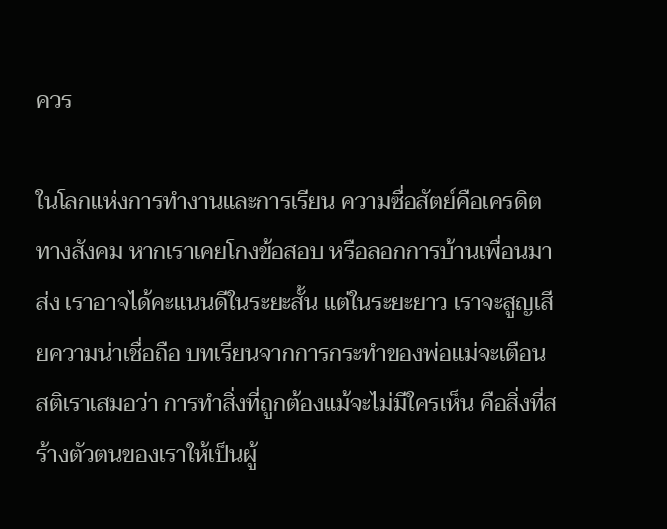ควร

ในโลกแห่งการทำงานและการเรียน ความซื่อสัตย์คือเครดิตทางสังคม หากเราเคยโกงข้อสอบ หรือลอกการบ้านเพื่อนมาส่ง เราอาจได้คะแนนดีในระยะสั้น แต่ในระยะยาว เราจะสูญเสียความน่าเชื่อถือ บทเรียนจากการกระทำของพ่อแม่จะเตือนสติเราเสมอว่า การทำสิ่งที่ถูกต้องแม้จะไม่มีใครเห็น คือสิ่งที่สร้างตัวตนของเราให้เป็นผู้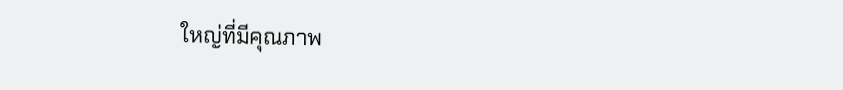ใหญ่ที่มีคุณภาพ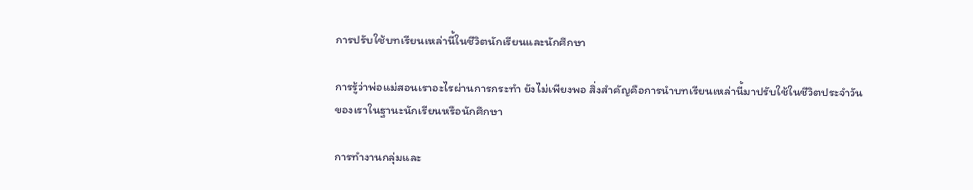การปรับใช้บทเรียนเหล่านี้ในชีวิตนักเรียนและนักศึกษา

การรู้ว่าพ่อแม่สอนเราอะไรผ่านการกระทำ ยังไม่เพียงพอ สิ่งสำคัญคือการนำบทเรียนเหล่านี้มาปรับใช้ในชีวิตประจำวันของเราในฐานะนักเรียนหรือนักศึกษา

การทำงานกลุ่มและ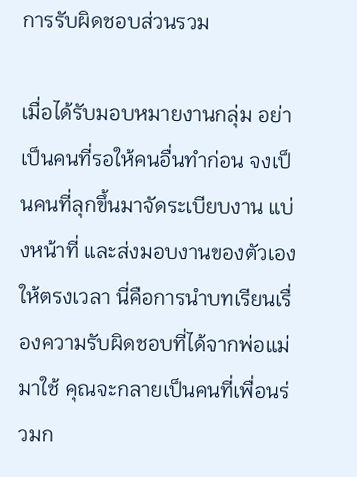การรับผิดชอบส่วนรวม

เมื่อได้รับมอบหมายงานกลุ่ม อย่าเป็นคนที่รอให้คนอื่นทำก่อน จงเป็นคนที่ลุกขึ้นมาจัดระเบียบงาน แบ่งหน้าที่ และส่งมอบงานของตัวเองให้ตรงเวลา นี่คือการนำบทเรียนเรื่องความรับผิดชอบที่ได้จากพ่อแม่มาใช้ คุณจะกลายเป็นคนที่เพื่อนร่วมก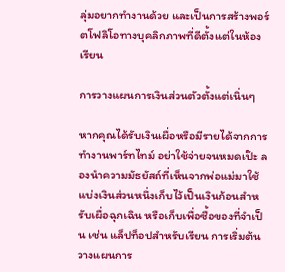ลุ่มอยากทำงานด้วย และเป็นการสร้างพอร์ตโฟลิโอทางบุคลิกภาพที่ดีตั้งแต่ในห้องเรียน

การวางแผนการเงินส่วนตัวตั้งแต่เนิ่นๆ

หากคุณได้รับเงินเผื่อหรือมีรายได้จากการทำงานพาร์ทไทม์ อย่าใช้จ่ายจนหมดเป๊ะ ลองนำความมัธยัสถ์ที่เห็นจากพ่อแม่มาใช้ แบ่งเงินส่วนหนึ่งเก็บไว้เป็นเงินก้อนสำหรับเผื่อฉุกเฉิน หรือเก็บเพื่อซื้อของที่จำเป็น เช่น แล็ปท็อปสำหรับเรียน การเริ่มต้นวางแผนการ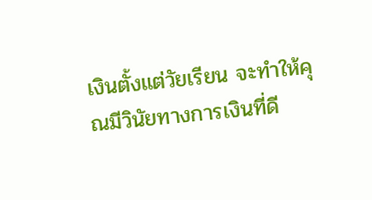เงินตั้งแต่วัยเรียน จะทำให้คุณมีวินัยทางการเงินที่ดี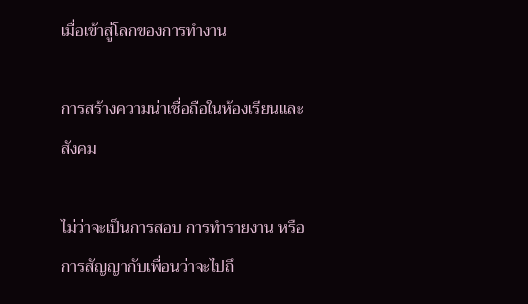เมื่อเข้าสู่โลกของการทำงาน

การสร้างความน่าเชื่อถือในห้องเรียนและสังคม

ไม่ว่าจะเป็นการสอบ การทำรายงาน หรือการสัญญากับเพื่อนว่าจะไปถึ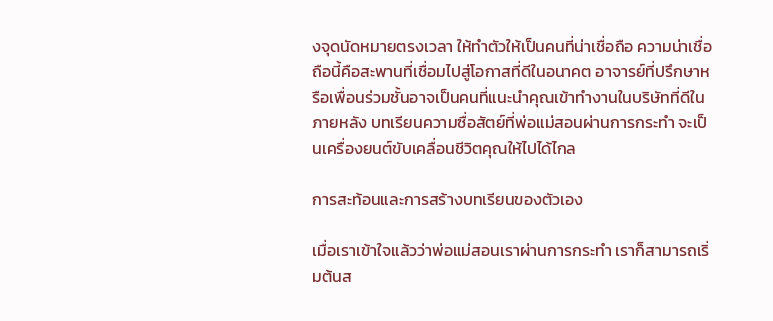งจุดนัดหมายตรงเวลา ให้ทำตัวให้เป็นคนที่น่าเชื่อถือ ความน่าเชื่อถือนี้คือสะพานที่เชื่อมไปสู่โอกาสที่ดีในอนาคต อาจารย์ที่ปรึกษาหรือเพื่อนร่วมชั้นอาจเป็นคนที่แนะนำคุณเข้าทำงานในบริษัทที่ดีในภายหลัง บทเรียนความซื่อสัตย์ที่พ่อแม่สอนผ่านการกระทำ จะเป็นเครื่องยนต์ขับเคลื่อนชีวิตคุณให้ไปได้ไกล

การสะท้อนและการสร้างบทเรียนของตัวเอง

เมื่อเราเข้าใจแล้วว่าพ่อแม่สอนเราผ่านการกระทำ เราก็สามารถเริ่มต้นส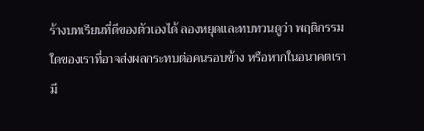ร้างบทเรียนที่ดีของตัวเองได้ ลองหยุดและทบทวนดูว่า พฤติกรรมใดของเราที่อาจส่งผลกระทบต่อคนรอบข้าง หรือหากในอนาคตเรามี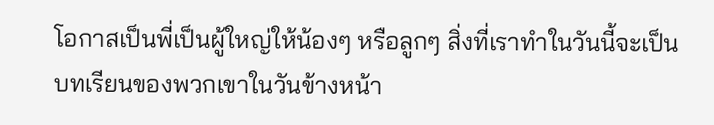โอกาสเป็นพี่เป็นผู้ใหญ่ให้น้องๆ หรือลูกๆ สิ่งที่เราทำในวันนี้จะเป็นบทเรียนของพวกเขาในวันข้างหน้า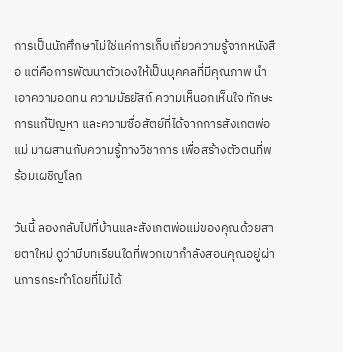การเป็นนักศึกษาไม่ใช่แค่การเก็บเกี่ยวความรู้จากหนังสือ แต่คือการพัฒนาตัวเองให้เป็นบุคคลที่มีคุณภาพ นำเอาความอดทน ความมัธยัสถ์ ความเห็นอกเห็นใจ ทักษะการแก้ปัญหา และความซื่อสัตย์ที่ได้จากการสังเกตพ่อแม่ มาผสานกับความรู้ทางวิชาการ เพื่อสร้างตัวตนที่พร้อมเผชิญโลก

วันนี้ ลองกลับไปที่บ้านและสังเกตพ่อแม่ของคุณด้วยสายตาใหม่ ดูว่ามีบทเรียนใดที่พวกเขากำลังสอนคุณอยู่ผ่านการกระทำโดยที่ไม่ได้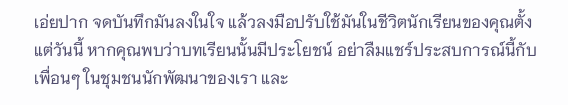เอ่ยปาก จดบันทึกมันลงในใจ แล้วลงมือปรับใช้มันในชีวิตนักเรียนของคุณตั้งแต่วันนี้ หากคุณพบว่าบทเรียนนั้นมีประโยชน์ อย่าลืมแชร์ประสบการณ์นี้กับเพื่อนๆ ในชุมชนนักพัฒนาของเรา และ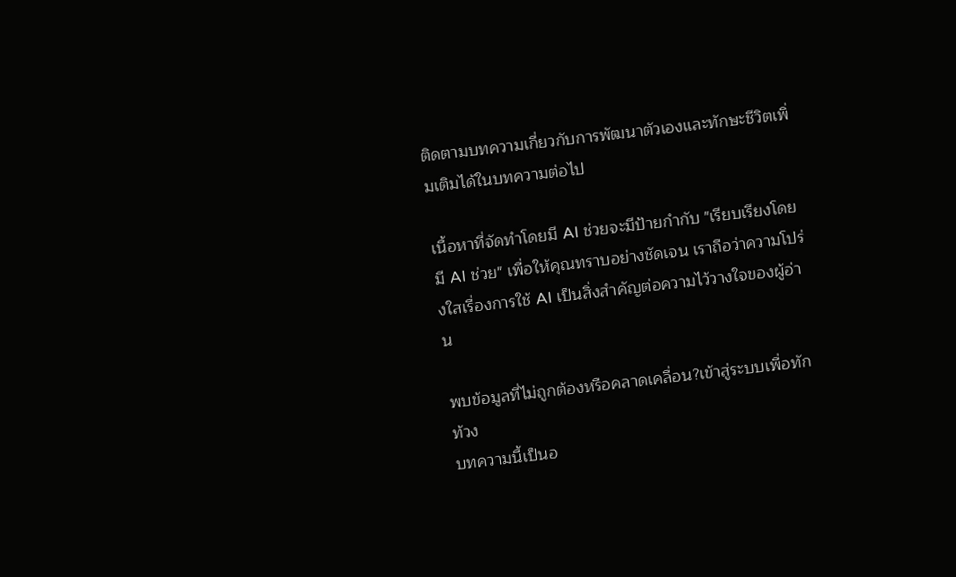ติดตามบทความเกี่ยวกับการพัฒนาตัวเองและทักษะชีวิตเพิ่มเติมได้ในบทความต่อไป

เนื้อหาที่จัดทำโดยมี AI ช่วยจะมีป้ายกำกับ "เรียบเรียงโดยมี AI ช่วย" เพื่อให้คุณทราบอย่างชัดเจน เราถือว่าความโปร่งใสเรื่องการใช้ AI เป็นสิ่งสำคัญต่อความไว้วางใจของผู้อ่าน

พบข้อมูลที่ไม่ถูกต้องหรือคลาดเคลื่อน?เข้าสู่ระบบเพื่อทักท้วง
บทความนี้เป็นอ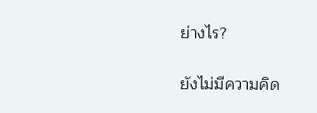ย่างไร?

ยังไม่มีความคิด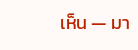เห็น — มา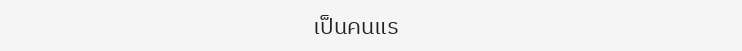เป็นคนแร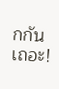กกันเถอะ!